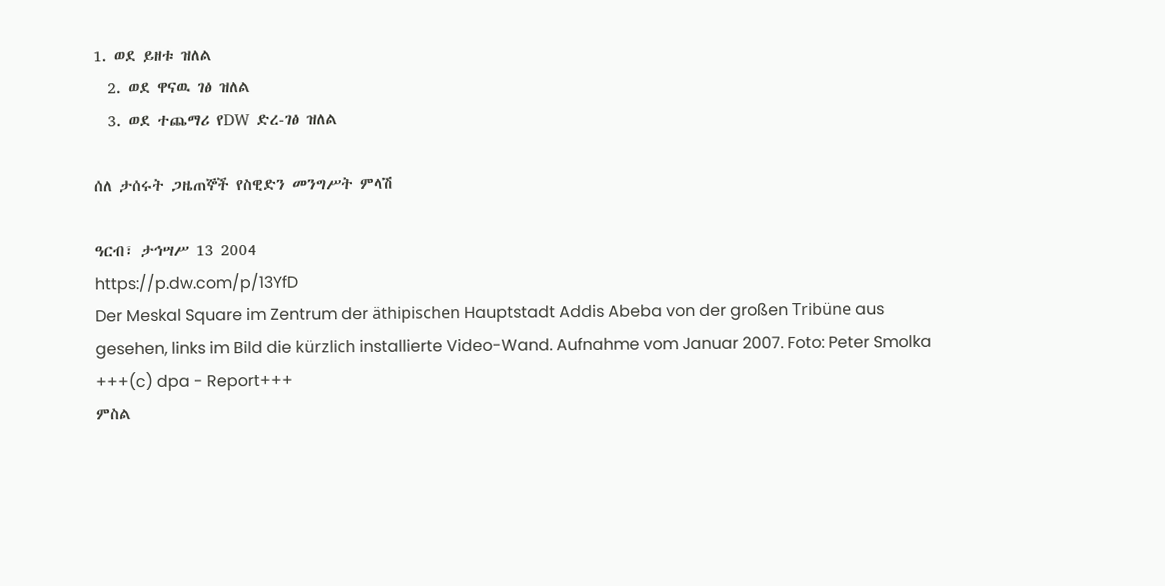1. ወደ ይዘቱ ዝለል
  2. ወደ ዋናዉ ገፅ ዝለል
  3. ወደ ተጨማሪ የDW ድረ-ገፅ ዝለል

ሰለ ታሰሩት ጋዜጠኞች የስዊድን መንግሥት ምላሽ

ዓርብ፣ ታኅሣሥ 13 2004
https://p.dw.com/p/13YfD
Der Meskal Square im Zentrum der äthipischen Hauptstadt Addis Abeba von der großen Tribüne aus gesehen, links im Bild die kürzlich installierte Video-Wand. Aufnahme vom Januar 2007. Foto: Peter Smolka +++(c) dpa - Report+++
ምስል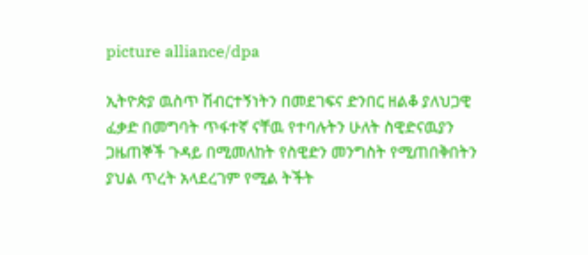picture alliance/dpa

ኢትዮጵያ ዉስጥ ሽብርተኝነትን በመደገፍና ድንበር ዘልቆ ያለህጋዊ ፈቃድ በመግባት ጥፋተኛ ናቸዉ የተባሉትን ሁለት ስዊድናዉያን ጋዜጠኞች ጉዳይ በሚመለከት የስዊድን መንግስት የሚጠበቅበትን ያህል ጥረት አላደረገም የሚል ትችት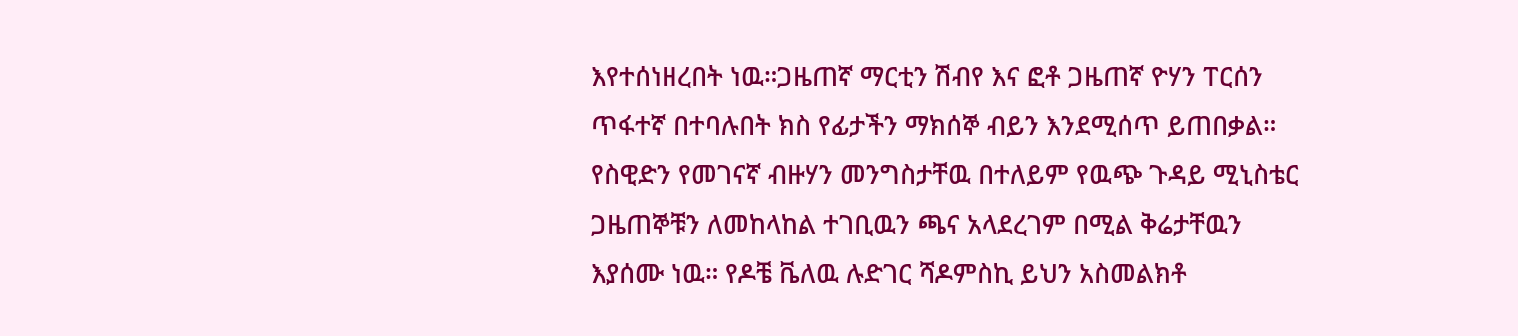እየተሰነዘረበት ነዉ።ጋዜጠኛ ማርቲን ሽብየ እና ፎቶ ጋዜጠኛ ዮሃን ፐርሰን ጥፋተኛ በተባሉበት ክስ የፊታችን ማክሰኞ ብይን እንደሚሰጥ ይጠበቃል። የስዊድን የመገናኛ ብዙሃን መንግስታቸዉ በተለይም የዉጭ ጉዳይ ሚኒስቴር ጋዜጠኞቹን ለመከላከል ተገቢዉን ጫና አላደረገም በሚል ቅሬታቸዉን እያሰሙ ነዉ። የዶቼ ቬለዉ ሉድገር ሻዶምስኪ ይህን አስመልክቶ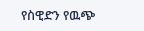የስዊድን የዉጭ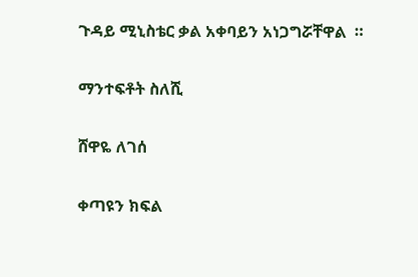ጉዳይ ሚኒስቴር ቃል አቀባይን አነጋግሯቸዋል  ።

ማንተፍቶት ስለሺ

ሸዋዬ ለገሰ

ቀጣዩን ክፍል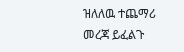ዝለለዉ ተጨማሪ መረጃ ይፈልጉ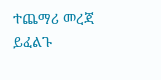ተጨማሪ መረጃ ይፈልጉ